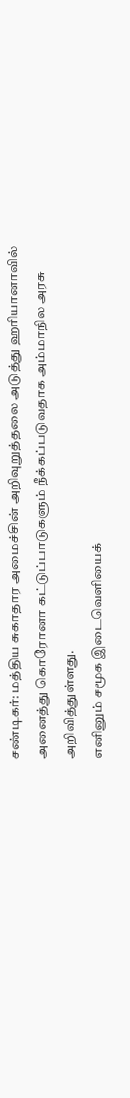சண்டிகர்: மத்திய சுகாதார அமைச்சின் அறிவுறுத்தலை அடுத்து ஹரியானாவில் அனைத்து கொரோனா கட்டுப்பாடுகளும் நீக்கப்படுவதாக அம்மாநில அரசு அறிவித்துள்ளது.
எனினும் சமூக இடைவெளியைக்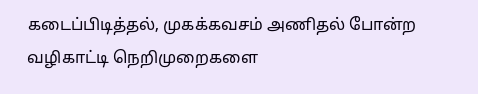கடைப்பிடித்தல், முகக்கவசம் அணிதல் போன்ற வழிகாட்டி நெறிமுறைகளை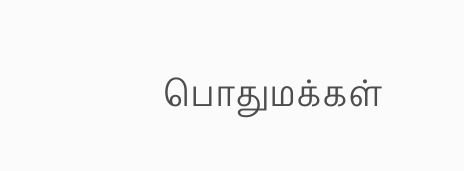பொதுமக்கள்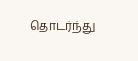தொடர்ந்து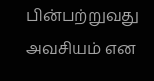பின்பற்றுவது அவசியம் என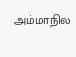அம்மாநில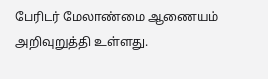பேரிடர் மேலாண்மை ஆணையம் அறிவுறுத்தி உள்ளது.